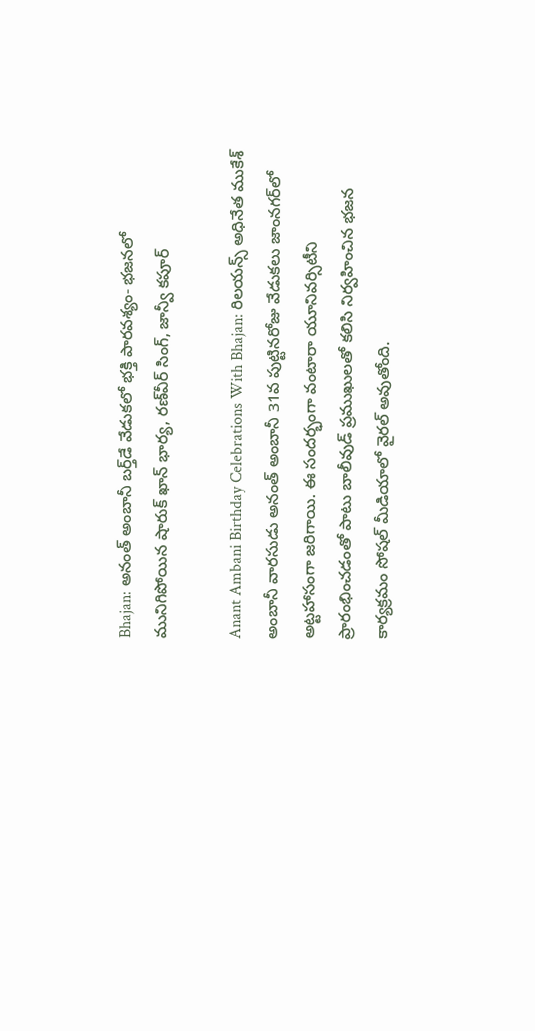Bhajan: అనంత్ అంబానీ బర్త్‌డే వేడుకలో భక్తి పారవశ్యం- భజనలో మునిగిపోయిన షారుక్ ఖాన్ భార్య, రణ్‌వీర్ సింగ్, జాన్వీ కపూర్

Anant Ambani Birthday Celebrations With Bhajan: రిలయన్స్ అధినేత ముకేశ్ అంబానీ వారసుడు అనంత్ అంబానీ 31వ పుట్టినరోజు వేడుకలు జాంనగర్‌లో అట్టహాసంగా జరిగాయి. ఈ సందర్భంగా వంటారా యూనివర్సిటీని ప్రారంభించడంతో పాటు బాలీవుడ్ ప్రముఖులతో కలిసి నిర్వహించిన భజన కార్యక్రమం సోషల్ మీడియాలో వైరల్ అవుతోంది.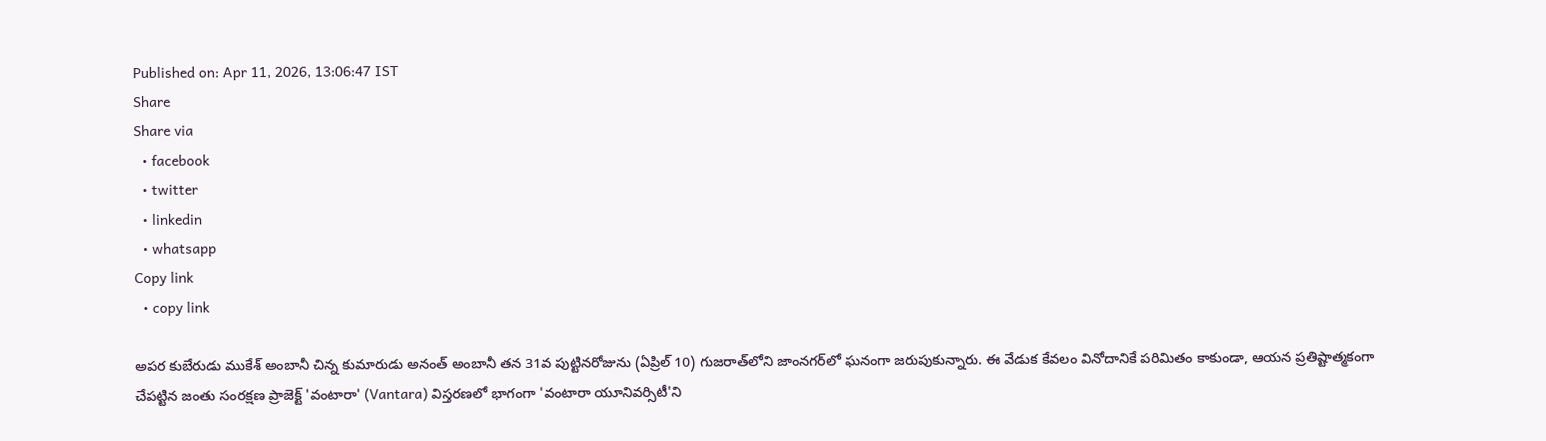Published on: Apr 11, 2026, 13:06:47 IST
Share
Share via
  • facebook
  • twitter
  • linkedin
  • whatsapp
Copy link
  • copy link

అపర కుబేరుడు ముకేశ్ అంబానీ చిన్న కుమారుడు అనంత్ అంబానీ తన 31వ పుట్టినరోజును (ఏప్రిల్ 10) గుజరాత్‌లోని జాంనగర్‌లో ఘనంగా జరుపుకున్నారు. ఈ వేడుక కేవలం వినోదానికే పరిమితం కాకుండా, ఆయన ప్రతిష్టాత్మకంగా చేపట్టిన జంతు సంరక్షణ ప్రాజెక్ట్ 'వంటారా' (Vantara) విస్తరణలో భాగంగా 'వంటారా యూనివర్సిటీ'ని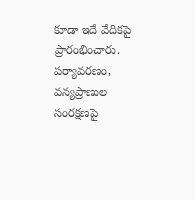కూడా ఇదే వేదికపై ప్రారంభించారు. పర్యావరణం, వన్యప్రాణుల సంరక్షణపై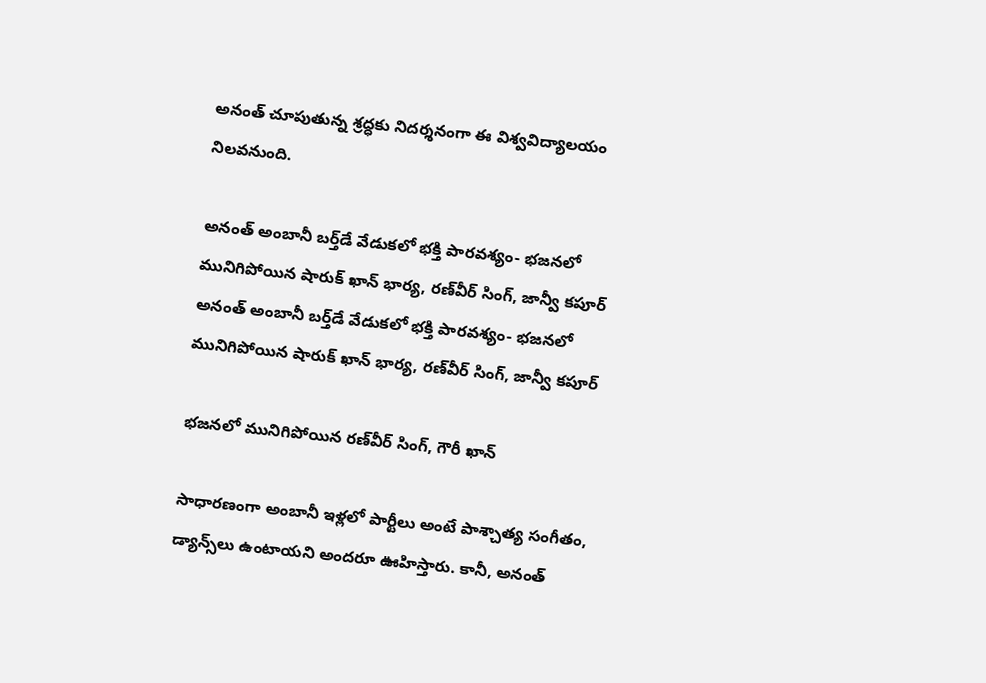అనంత్ చూపుతున్న శ్రద్ధకు నిదర్శనంగా ఈ విశ్వవిద్యాలయం నిలవనుంది.

అనంత్ అంబానీ బర్త్‌డే వేడుకలో భక్తి పారవశ్యం- భజనలో మునిగిపోయిన షారుక్ ఖాన్ భార్య, రణ్‌వీర్ సింగ్, జాన్వీ కపూర్
అనంత్ అంబానీ బర్త్‌డే వేడుకలో భక్తి పారవశ్యం- భజనలో మునిగిపోయిన షారుక్ ఖాన్ భార్య, రణ్‌వీర్ సింగ్, జాన్వీ కపూర్

భజనలో మునిగిపోయిన రణ్‌వీర్ సింగ్, గౌరీ ఖాన్

సాధారణంగా అంబానీ ఇళ్లలో పార్టీలు అంటే పాశ్చాత్య సంగీతం, డ్యాన్స్‌లు ఉంటాయని అందరూ ఊహిస్తారు. కానీ, అనంత్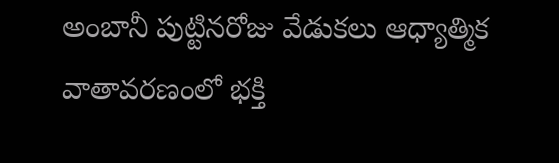అంబానీ పుట్టినరోజు వేడుకలు ఆధ్యాత్మిక వాతావరణంలో భక్తి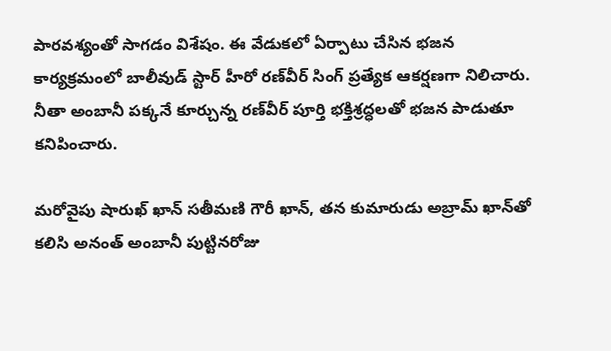పారవశ్యంతో సాగడం విశేషం. ఈ వేడుకలో ఏర్పాటు చేసిన భజన కార్యక్రమంలో బాలీవుడ్ స్టార్ హీరో రణ్‌వీర్ సింగ్ ప్రత్యేక ఆకర్షణగా నిలిచారు. నీతా అంబానీ పక్కనే కూర్చున్న రణ్‌వీర్ పూర్తి భక్తిశ్రద్ధలతో భజన పాడుతూ కనిపించారు.

మరోవైపు షారుఖ్ ఖాన్ సతీమణి గౌరీ ఖాన్, తన కుమారుడు అబ్రామ్ ఖాన్‌తో కలిసి అనంత్ అంబానీ పుట్టినరోజు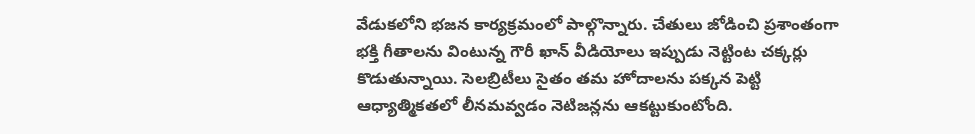వేడుకలోని భజన కార్యక్రమంలో పాల్గొన్నారు. చేతులు జోడించి ప్రశాంతంగా భక్తి గీతాలను వింటున్న గౌరీ ఖాన్ వీడియోలు ఇప్పుడు నెట్టింట చక్కర్లు కొడుతున్నాయి. సెలబ్రిటీలు సైతం తమ హోదాలను పక్కన పెట్టి ఆధ్యాత్మికతలో లీనమవ్వడం నెటిజన్లను ఆకట్టుకుంటోంది.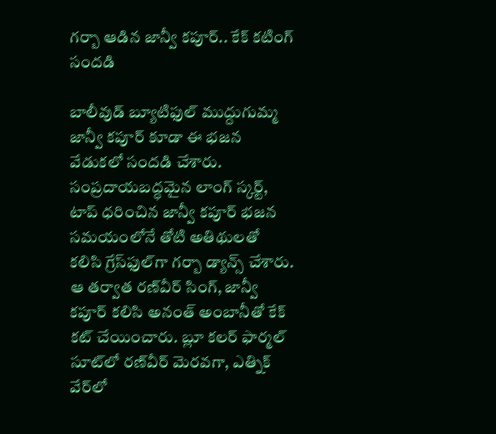గర్బా ఆడిన జాన్వీ కపూర్.. కేక్ కటింగ్ సందడి

బాలీవుడ్ బ్యూటిఫుల్ ముద్దుగుమ్మ జాన్వీ కపూర్ కూడా ఈ భజన వేడుకలో సందడి చేశారు. సంప్రదాయబద్ధమైన లాంగ్ స్కర్ట్, టాప్ ధరించిన జాన్వీ కపూర్ భజన సమయంలోనే తోటి అతిథులతో కలిసి గ్రేస్‌ఫుల్‌గా గర్బా డ్యాన్స్ చేశారు. ఆ తర్వాత రణ్‌వీర్ సింగ్, జాన్వీ కపూర్ కలిసి అనంత్ అంబానీతో కేక్ కట్ చేయించారు. బ్లూ కలర్ ఫార్మల్ సూట్‌లో రణ్‌వీర్ మెరవగా, ఎత్నిక్ వేర్‌లో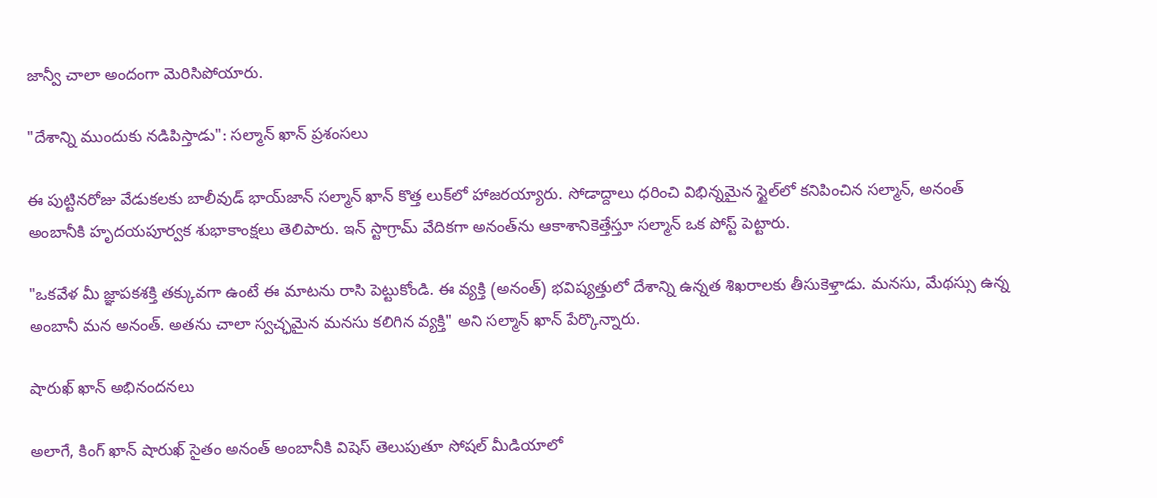జాన్వీ చాలా అందంగా మెరిసిపోయారు.

"దేశాన్ని ముందుకు నడిపిస్తాడు": సల్మాన్ ఖాన్ ప్రశంసలు

ఈ పుట్టినరోజు వేడుకలకు బాలీవుడ్ భాయ్‌జాన్ సల్మాన్ ఖాన్ కొత్త లుక్‌లో హాజరయ్యారు. సోడాద్దాలు ధరించి విభిన్నమైన స్టైల్‌లో కనిపించిన సల్మాన్, అనంత్ అంబానీకి హృదయపూర్వక శుభాకాంక్షలు తెలిపారు. ఇన్ స్టాగ్రామ్ వేదికగా అనంత్‌ను ఆకాశానికెత్తేస్తూ సల్మాన్ ఒక పోస్ట్ పెట్టారు.

"ఒకవేళ మీ జ్ఞాపకశక్తి తక్కువగా ఉంటే ఈ మాటను రాసి పెట్టుకోండి. ఈ వ్యక్తి (అనంత్) భవిష్యత్తులో దేశాన్ని ఉన్నత శిఖరాలకు తీసుకెళ్తాడు. మనసు, మేథస్సు ఉన్న అంబానీ మన అనంత్. అతను చాలా స్వచ్ఛమైన మనసు కలిగిన వ్యక్తి" అని సల్మాన్ ఖాన్ పేర్కొన్నారు.

షారుఖ్ ఖాన్ అభినందనలు

అలాగే, కింగ్ ఖాన్ షారుఖ్ సైతం అనంత్ అంబానీకి విషెస్ తెలుపుతూ సోషల్ మీడియాలో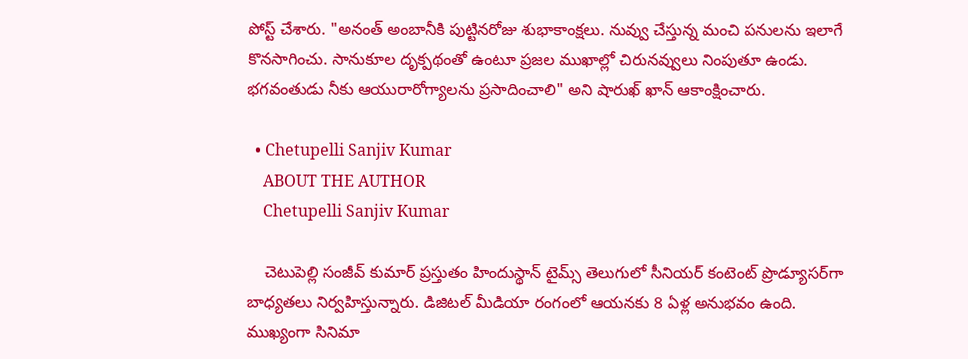పోస్ట్ చేశారు. "అనంత్ అంబానీకి పుట్టినరోజు శుభాకాంక్షలు. నువ్వు చేస్తున్న మంచి పనులను ఇలాగే కొనసాగించు. సానుకూల దృక్పథంతో ఉంటూ ప్రజల ముఖాల్లో చిరునవ్వులు నింపుతూ ఉండు. భగవంతుడు నీకు ఆయురారోగ్యాలను ప్రసాదించాలి" అని షారుఖ్ ఖాన్ ఆకాంక్షించారు.

  • Chetupelli Sanjiv Kumar
    ABOUT THE AUTHOR
    Chetupelli Sanjiv Kumar

    చెటుపెల్లి సంజీవ్ కుమార్ ప్రస్తుతం హిందుస్థాన్ టైమ్స్ తెలుగులో సీనియర్ కంటెంట్ ప్రొడ్యూసర్‌గా బాధ్యతలు నిర్వహిస్తున్నారు. డిజిటల్ మీడియా రంగంలో ఆయనకు 8 ఏళ్ల అనుభవం ఉంది. ముఖ్యంగా సినిమా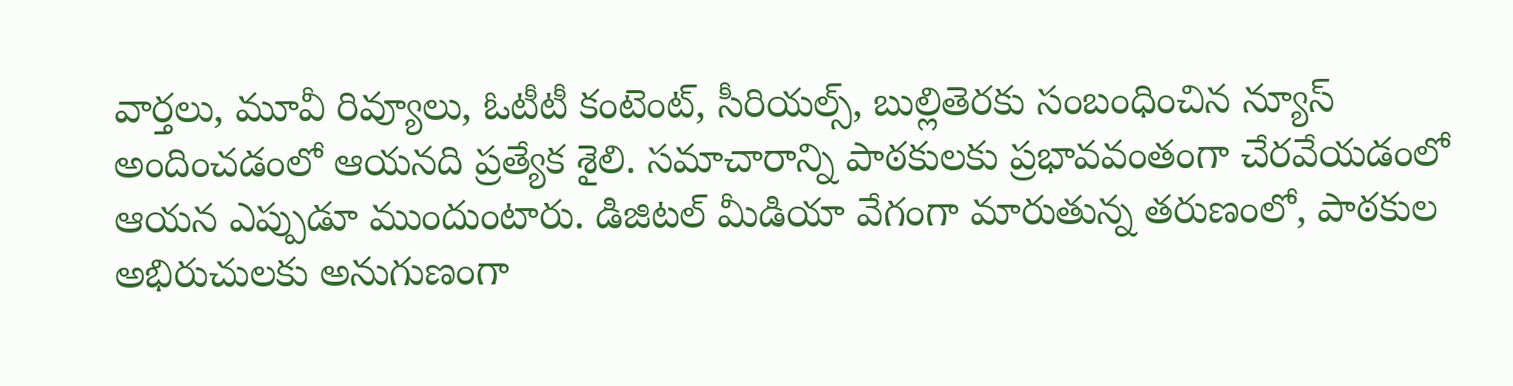వార్తలు, మూవీ రివ్యూలు, ఓటీటీ కంటెంట్, సీరియల్స్, బుల్లితెరకు సంబంధించిన న్యూస్ అందించడంలో ఆయనది ప్రత్యేక శైలి. సమాచారాన్ని పాఠకులకు ప్రభావవంతంగా చేరవేయడంలో ఆయన ఎప్పుడూ ముందుంటారు. డిజిటల్ మీడియా వేగంగా మారుతున్న తరుణంలో, పాఠకుల అభిరుచులకు అనుగుణంగా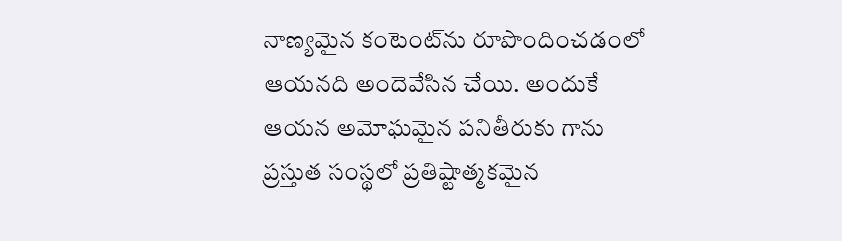నాణ్యమైన కంటెంట్‌ను రూపొందించడంలో ఆయనది అందెవేసిన చేయి. అందుకే ఆయన అమోఘమైన పనితీరుకు గాను ప్రస్తుత సంస్థలో ప్రతిష్టాత్మకమైన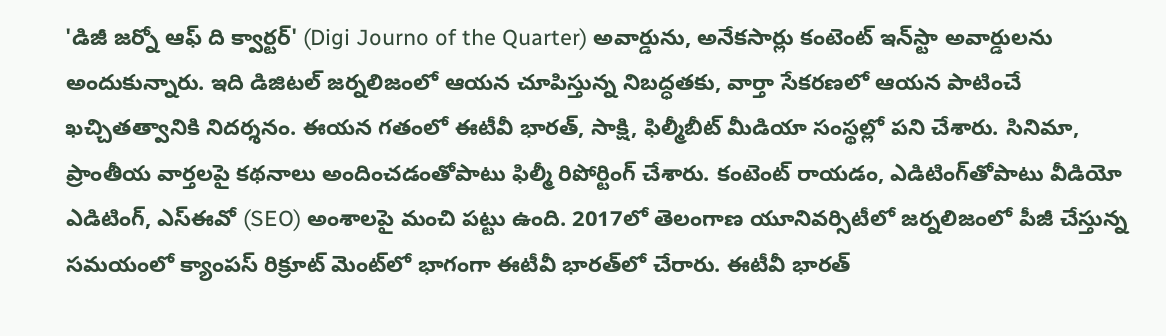'డిజీ జర్నో ఆఫ్ ది క్వార్టర్' (Digi Journo of the Quarter) అవార్డును, అనేకసార్లు కంటెంట్ ఇన్‌స్టా అవార్డులను అందుకున్నారు. ఇది డిజిటల్ జర్నలిజంలో ఆయన చూపిస్తున్న నిబద్ధతకు, వార్తా సేకరణలో ఆయన పాటించే ఖచ్చితత్వానికి నిదర్శనం. ఈయన గతంలో ఈటీవీ భారత్, సాక్షి, ఫిల్మీబీట్ మీడియా సంస్థల్లో పని చేశారు. సినిమా, ప్రాంతీయ వార్తలపై కథనాలు అందించడంతోపాటు ఫిల్మీ రిపోర్టింగ్ చేశారు. కంటెంట్ రాయడం, ఎడిటింగ్‌తోపాటు వీడియో ఎడిటింగ్, ఎస్‌ఈవో (SEO) అంశాలపై మంచి పట్టు ఉంది. 2017లో తెలంగాణ యూనివర్సిటీలో జర్నలిజంలో పీజీ చేస్తున్న సమయంలో క్యాంపస్ రిక్రూట్ మెంట్‌లో భాగంగా ఈటీవీ భారత్‌లో చేరారు. ఈటీవీ భారత్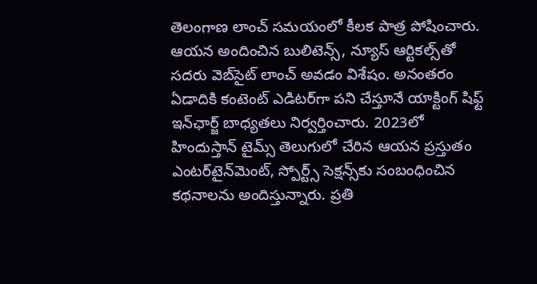తెలంగాణ లాంచ్ సమయంలో కీలక పాత్ర పోషించారు. ఆయన అందించిన బులిటెన్స్, న్యూస్ ఆర్టికల్స్‌తో సదరు వెబ్‌సైట్ లాంచ్ అవడం విశేషం. అనంతరం ఏడాదికి కంటెంట్ ఎడిటర్‌గా పని చేస్తూనే యాక్టింగ్ షిఫ్ట్ ఇన్‌ఛార్జ్ బాధ్యతలు నిర్వర్తించారు. 2023లో హిందుస్తాన్ టైమ్స్ తెలుగులో చేరిన ఆయన ప్రస్తుతం ఎంటర్‌టైన్‌మెంట్, స్పోర్ట్స్ సెక్షన్స్‌కు సంబంధించిన కథనాలను అందిస్తున్నారు. ప్రతి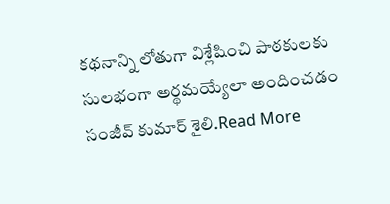కథనాన్ని లోతుగా విశ్లేషించి పాఠకులకు సులభంగా అర్థమయ్యేలా అందించడం సంజీవ్ కుమార్ శైలి.Read More